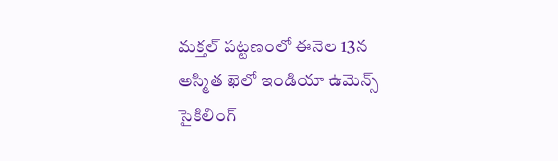మక్తల్ పట్టణంలో ఈనెల 13న అస్మిత ఖెలో ఇండియా ఉమెన్స్ సైకిలింగ్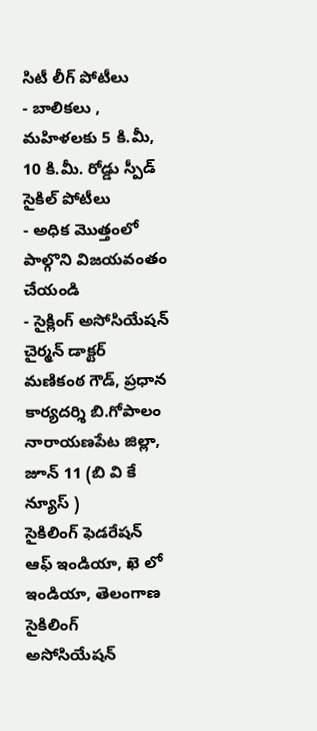సిటీ లీగ్ పోటీలు
- బాలికలు , మహిళలకు 5 కి.మీ, 10 కి.మీ. రోడ్డు స్పీడ్ సైకిల్ పోటీలు
- అధిక మొత్తంలో పాల్గొని విజయవంతం చేయండి
- సైక్లింగ్ అసోసియేషన్ చైర్మన్ డాక్టర్ మణికంఠ గౌడ్, ప్రధాన కార్యదర్శి బి.గోపాలం
నారాయణపేట జిల్లా, జూన్ 11 (బి వి కే న్యూస్ )
సైకిలింగ్ ఫెడరేషన్ ఆఫ్ ఇండియా, ఖె లో ఇండియా, తెలంగాణ సైకిలింగ్ అసోసియేషన్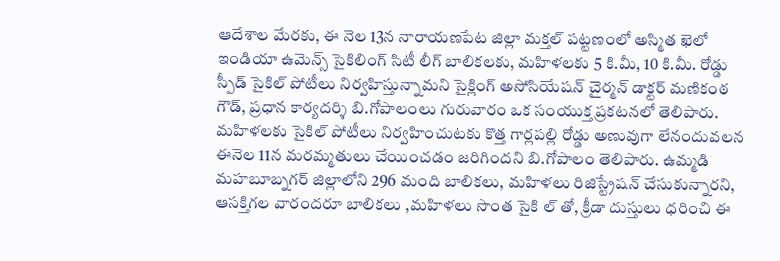ఆదేశాల మేరకు, ఈ నెల 13న నారాయణపేట జిల్లా మక్తల్ పట్టణంలో అస్మిత ఖెలో ఇండియా ఉమెన్స్ సైకిలింగ్ సిటీ లీగ్ బాలికలకు, మహిళలకు 5 కి.మీ, 10 కి.మీ. రోడ్డు స్పీడ్ సైకిల్ పోటీలు నిర్వహిస్తున్నామని సైక్లింగ్ అసోసియేషన్ చైర్మన్ డాక్టర్ మణికంఠ గౌడ్, ప్రధాన కార్యదర్శి బి.గోపాలంలు గురువారం ఒక సంయుక్త ప్రకటనలో తెలిపారు. మహిళలకు సైకిల్ పోటీలు నిర్వహించుటకు కొత్త గార్లపల్లి రోడ్డు అణువుగా లేనందువలన ఈనెల 11న మరమ్మతులు చేయించడం జరిగిందని బి.గోపాలం తెలిపారు. ఉమ్మడి మహబూబ్నగర్ జిల్లాలోని 296 మంది బాలికలు, మహిళలు రిజిస్ట్రేషన్ చేసుకున్నారని, ఆసక్తిగల వారందరూ బాలికలు ,మహిళలు సొంత సైకి ల్ తో, క్రీడా దుస్తులు ధరించి ఈ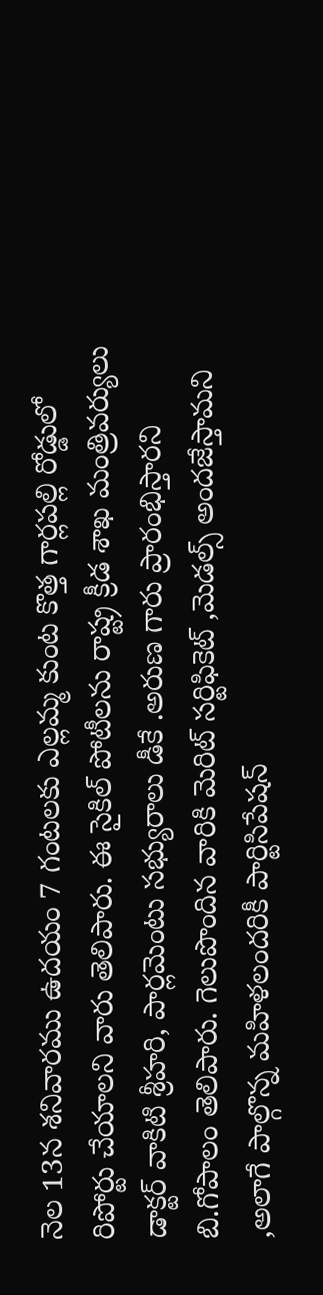నెల 13న శనివారము ఉదయం 7 గంటలకు ఎల్లమ్మ కుంట కొత్త గార్లపల్లి రోడ్డులో రిపోర్టు చేయాలని వారు తెలిపారు. ఈ సైకిల్ పోటీలను రాష్ట్ర క్రీడ శాఖ మంత్రివర్యులు డాక్టర్ వాకిటి శ్రీహరి, పార్లమెంటు సభ్యురాలు డీకే .అరుణ గారు ప్రారంభిస్తారని బి.గోపాలం తెలిపారు. గెలుపొందిన వారికి మెరిట్ సర్టిఫికెట్ ,మెడల్స్ అందజేస్తామని ,అలాగే పాల్గొన్న మహిళలందరికీ పార్టిసిపేషన్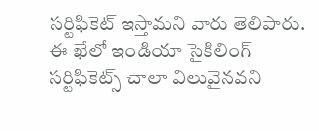సర్టిఫికెట్ ఇస్తామని వారు తెలిపారు. ఈ ఖేలో ఇండియా సైకిలింగ్ సర్టిఫికెట్స్ చాలా విలువైనవని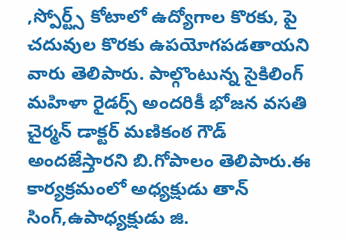,స్పోర్ట్స్ కోటాలో ఉద్యోగాల కొరకు, పై చదువుల కొరకు ఉపయోగపడతాయని వారు తెలిపారు. పాల్గొంటున్న సైకిలింగ్ మహిళా రైడర్స్ అందరికీ భోజన వసతి చైర్మన్ డాక్టర్ మణికంఠ గౌడ్ అందజేస్తారని బి.గోపాలం తెలిపారు.ఈ కార్యక్రమంలో అధ్యక్షుడు తాన్ సింగ్,ఉపాధ్యక్షుడు జి.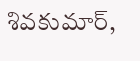శివకుమార్,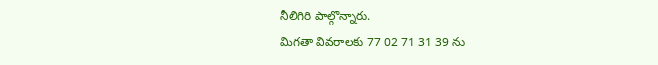నీలిగిరి పాల్గొన్నారు.
మిగతా వివరాలకు 77 02 71 31 39 ను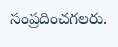సంప్రదించగలరు.